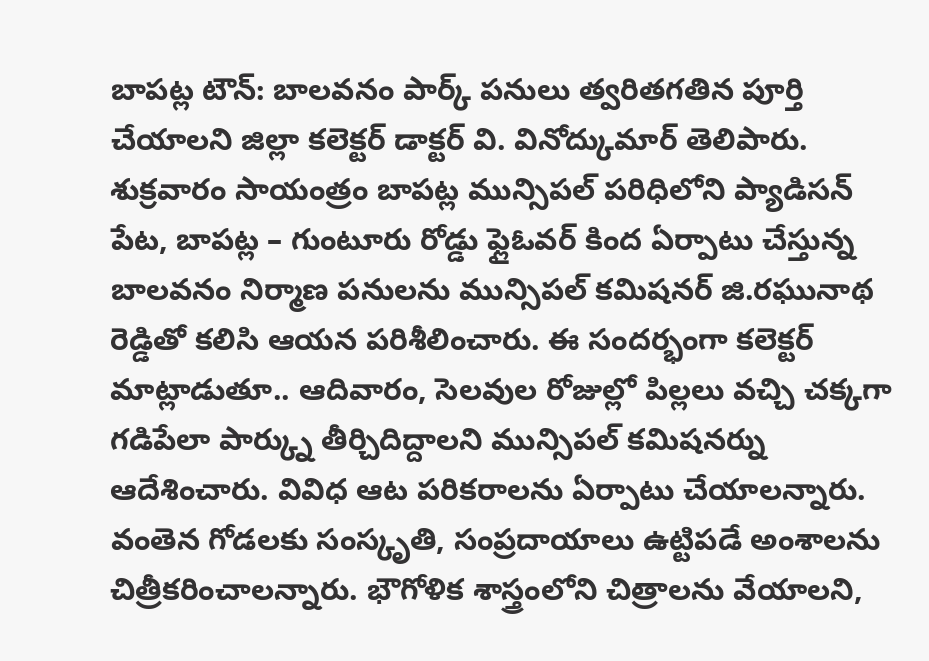బాపట్ల టౌన్: బాలవనం పార్క్ పనులు త్వరితగతిన పూర్తి చేయాలని జిల్లా కలెక్టర్ డాక్టర్ వి. వినోద్కుమార్ తెలిపారు. శుక్రవారం సాయంత్రం బాపట్ల మున్సిపల్ పరిధిలోని ప్యాడిసన్ పేట, బాపట్ల – గుంటూరు రోడ్డు ఫ్లైఓవర్ కింద ఏర్పాటు చేస్తున్న బాలవనం నిర్మాణ పనులను మున్సిపల్ కమిషనర్ జి.రఘునాథ రెడ్డితో కలిసి ఆయన పరిశీలించారు. ఈ సందర్భంగా కలెక్టర్ మాట్లాడుతూ.. ఆదివారం, సెలవుల రోజుల్లో పిల్లలు వచ్చి చక్కగా గడిపేలా పార్క్ను తీర్చిదిద్దాలని మున్సిపల్ కమిషనర్ను ఆదేశించారు. వివిధ ఆట పరికరాలను ఏర్పాటు చేయాలన్నారు. వంతెన గోడలకు సంస్కృతి, సంప్రదాయాలు ఉట్టిపడే అంశాలను చిత్రీకరించాలన్నారు. భౌగోళిక శాస్త్రంలోని చిత్రాలను వేయాలని,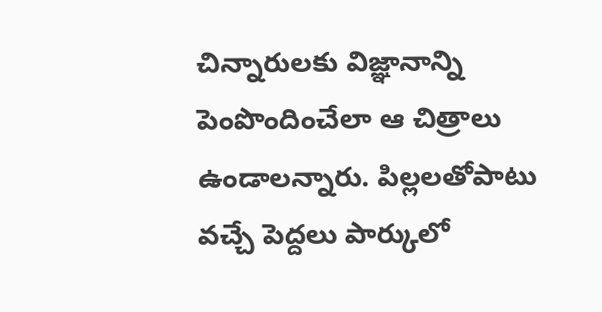చిన్నారులకు విజ్ఞానాన్ని పెంపొందించేలా ఆ చిత్రాలు ఉండాలన్నారు. పిల్లలతోపాటు వచ్చే పెద్దలు పార్కులో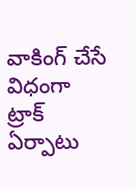వాకింగ్ చేసే విధంగా ట్రాక్ ఏర్పాటు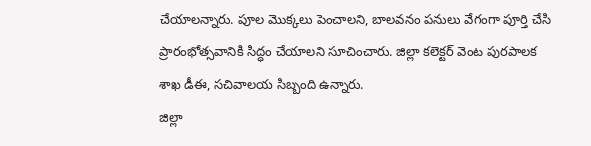చేయాలన్నారు. పూల మొక్కలు పెంచాలని, బాలవనం పనులు వేగంగా పూర్తి చేసి ప్రారంభోత్సవానికి సిద్ధం చేయాలని సూచించారు. జిల్లా కలెక్టర్ వెంట పురపాలక శాఖ డీఈ, సచివాలయ సిబ్బంది ఉన్నారు.
జిల్లా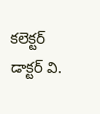కలెక్టర్ డాక్టర్ వి.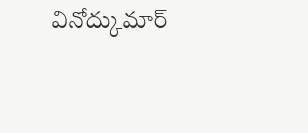వినోద్కుమార్